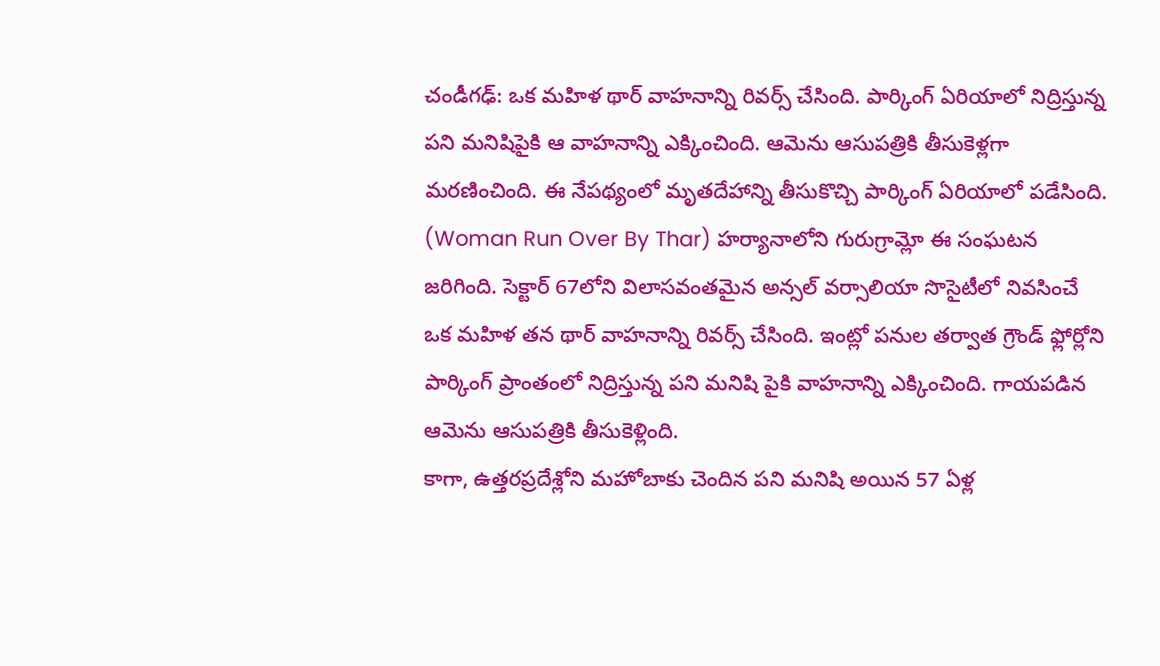చండీగఢ్: ఒక మహిళ థార్ వాహనాన్ని రివర్స్ చేసింది. పార్కింగ్ ఏరియాలో నిద్రిస్తున్న పని మనిషిపైకి ఆ వాహనాన్ని ఎక్కించింది. ఆమెను ఆసుపత్రికి తీసుకెళ్లగా మరణించింది. ఈ నేపథ్యంలో మృతదేహాన్ని తీసుకొచ్చి పార్కింగ్ ఏరియాలో పడేసింది. (Woman Run Over By Thar) హర్యానాలోని గురుగ్రామ్లో ఈ సంఘటన జరిగింది. సెక్టార్ 67లోని విలాసవంతమైన అన్సల్ వర్సాలియా సొసైటీలో నివసించే ఒక మహిళ తన థార్ వాహనాన్ని రివర్స్ చేసింది. ఇంట్లో పనుల తర్వాత గ్రౌండ్ ఫ్లోర్లోని పార్కింగ్ ప్రాంతంలో నిద్రిస్తున్న పని మనిషి పైకి వాహనాన్ని ఎక్కించింది. గాయపడిన ఆమెను ఆసుపత్రికి తీసుకెళ్లింది.
కాగా, ఉత్తరప్రదేశ్లోని మహోబాకు చెందిన పని మనిషి అయిన 57 ఏళ్ల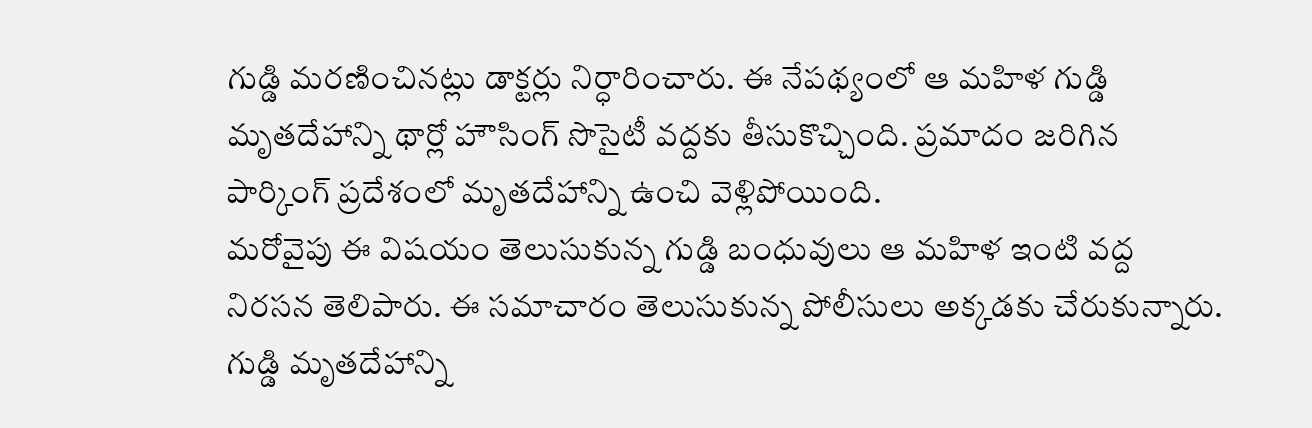గుడ్డి మరణించినట్లు డాక్టర్లు నిర్ధారించారు. ఈ నేపథ్యంలో ఆ మహిళ గుడ్డి మృతదేహాన్ని థార్లో హౌసింగ్ సొసైటీ వద్దకు తీసుకొచ్చింది. ప్రమాదం జరిగిన పార్కింగ్ ప్రదేశంలో మృతదేహాన్ని ఉంచి వెళ్లిపోయింది.
మరోవైపు ఈ విషయం తెలుసుకున్న గుడ్డి బంధువులు ఆ మహిళ ఇంటి వద్ద నిరసన తెలిపారు. ఈ సమాచారం తెలుసుకున్న పోలీసులు అక్కడకు చేరుకున్నారు. గుడ్డి మృతదేహాన్ని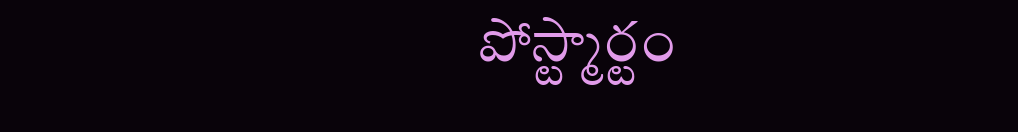పోస్ట్మార్టం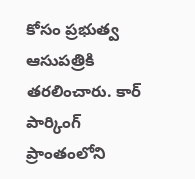కోసం ప్రభుత్వ ఆసుపత్రికి తరలించారు. కార్ పార్కింగ్ ప్రాంతంలోని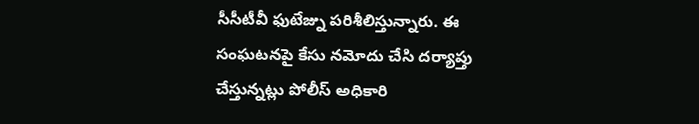సీసీటీవీ ఫుటేజ్ను పరిశీలిస్తున్నారు. ఈ సంఘటనపై కేసు నమోదు చేసి దర్యాప్తు చేస్తున్నట్లు పోలీస్ అధికారి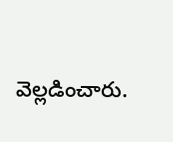వెల్లడించారు.